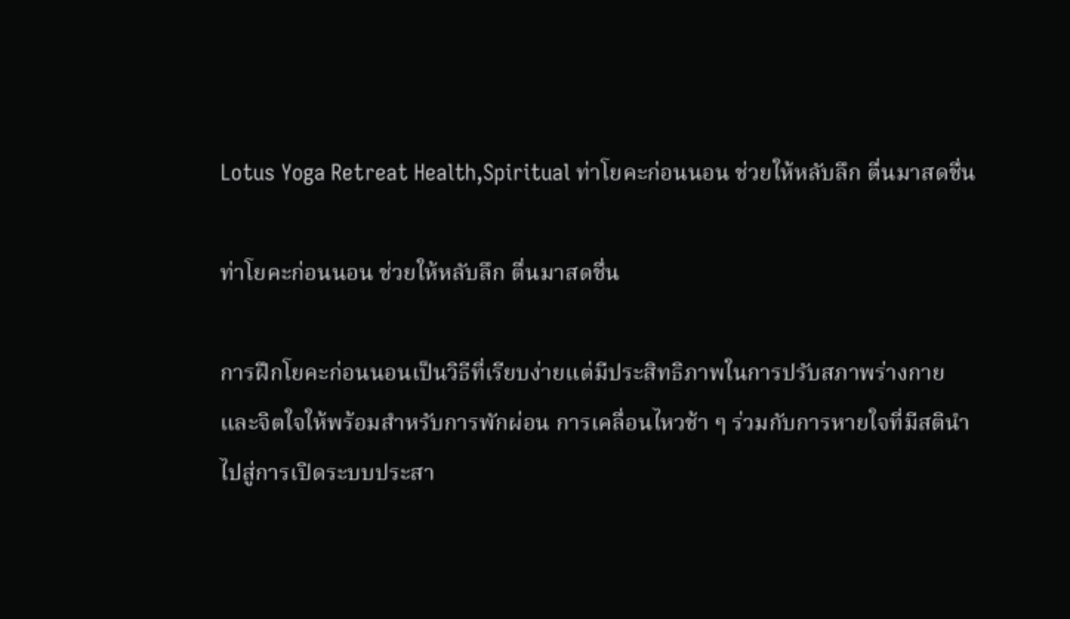Lotus Yoga Retreat Health,Spiritual ท่าโยคะก่อนนอน ช่วยให้หลับลึก ตื่นมาสดชื่น

ท่าโยคะก่อนนอน ช่วยให้หลับลึก ตื่นมาสดชื่น

การฝึกโยคะก่อนนอนเป็นวิธีที่เรียบง่ายแต่มีประสิทธิภาพในการปรับสภาพร่างกายและจิตใจให้พร้อมสำหรับการพักผ่อน การเคลื่อนไหวช้า ๆ ร่วมกับการหายใจที่มีสตินำไปสู่การเปิดระบบประสา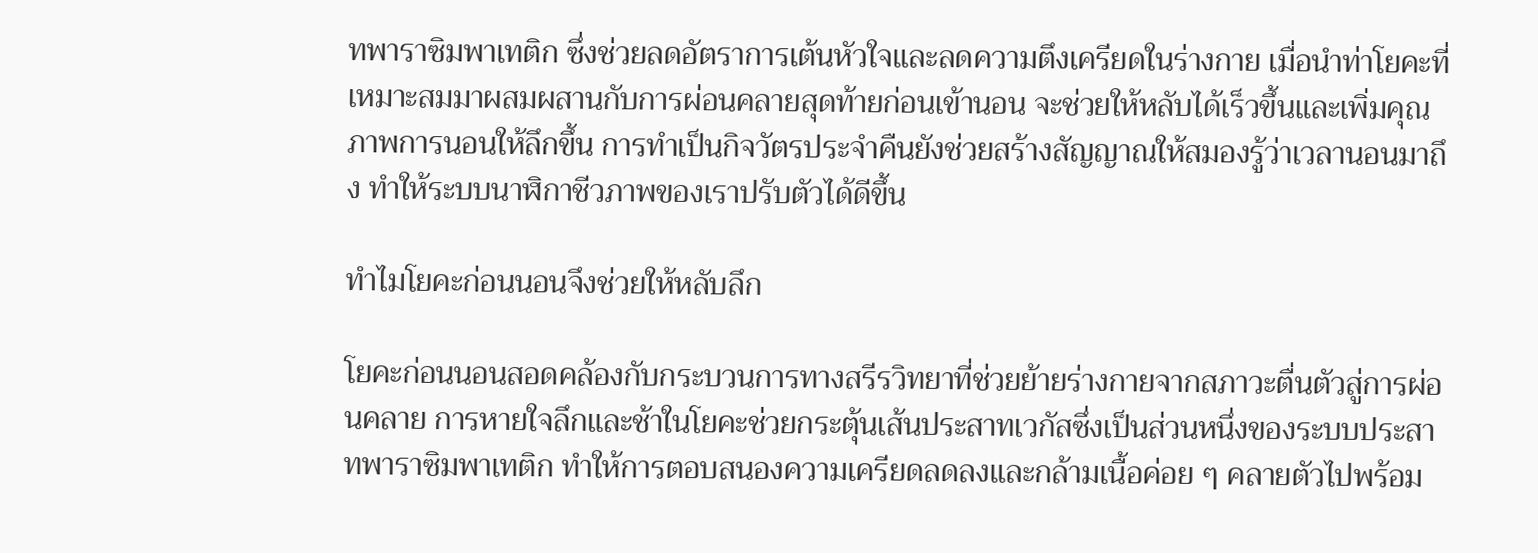ทพาราซิมพาเทติก ซึ่งช่วยลดอัตราการเต้นหัวใจและลดความตึงเครียดในร่างกาย เมื่อนำท่าโยคะที่เหมาะสมมาผสมผสานกับการผ่อนคลายสุดท้ายก่อนเข้านอน จะช่วยให้หลับได้เร็วขึ้นและเพิ่มคุณภาพการนอนให้ลึกขึ้น การทำเป็นกิจวัตรประจำคืนยังช่วยสร้างสัญญาณให้สมองรู้ว่าเวลานอนมาถึง ทำให้ระบบนาฬิกาชีวภาพของเราปรับตัวได้ดีขึ้น

ทำไมโยคะก่อนนอนจึงช่วยให้หลับลึก

โยคะก่อนนอนสอดคล้องกับกระบวนการทางสรีรวิทยาที่ช่วยย้ายร่างกายจากสภาวะตื่นตัวสู่การผ่อนคลาย การหายใจลึกและช้าในโยคะช่วยกระตุ้นเส้นประสาทเวกัสซึ่งเป็นส่วนหนึ่งของระบบประสาทพาราซิมพาเทติก ทำให้การตอบสนองความเครียดลดลงและกล้ามเนื้อค่อย ๆ คลายตัวไปพร้อม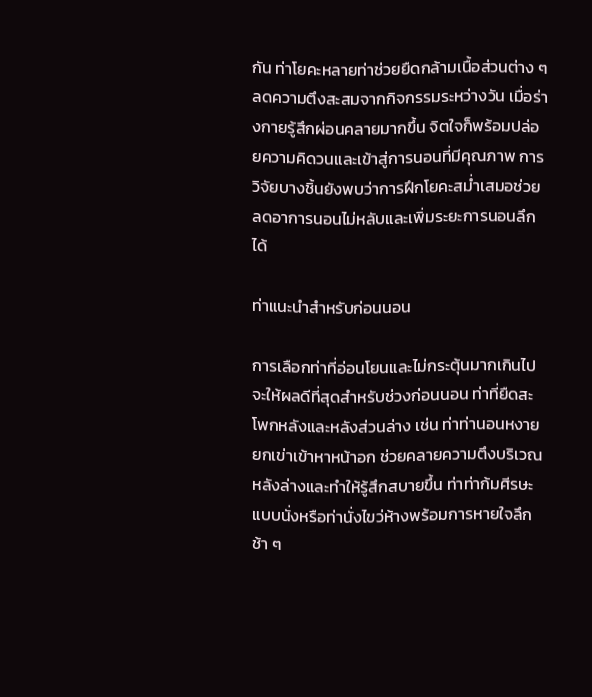กัน ท่าโยคะหลายท่าช่วยยืดกล้ามเนื้อส่วนต่าง ๆ ลดความตึงสะสมจากกิจกรรมระหว่างวัน เมื่อร่างกายรู้สึกผ่อนคลายมากขึ้น จิตใจก็พร้อมปล่อยความคิดวนและเข้าสู่การนอนที่มีคุณภาพ การวิจัยบางชิ้นยังพบว่าการฝึกโยคะสม่ำเสมอช่วยลดอาการนอนไม่หลับและเพิ่มระยะการนอนลึกได้

ท่าแนะนำสำหรับก่อนนอน

การเลือกท่าที่อ่อนโยนและไม่กระตุ้นมากเกินไปจะให้ผลดีที่สุดสำหรับช่วงก่อนนอน ท่าที่ยืดสะโพกหลังและหลังส่วนล่าง เช่น ท่าท่านอนหงายยกเข่าเข้าหาหน้าอก ช่วยคลายความตึงบริเวณหลังล่างและทำให้รู้สึกสบายขึ้น ท่าท่าก้มศีรษะแบบนั่งหรือท่านั่งไขว่ห้างพร้อมการหายใจลึกช้า ๆ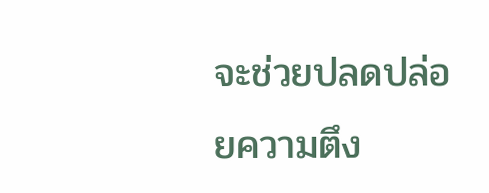จะช่วยปลดปล่อยความตึง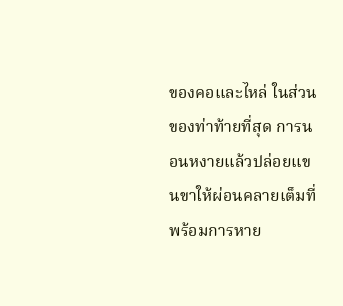ของคอและไหล่ ในส่วนของท่าท้ายที่สุด การนอนหงายแล้วปล่อยแขนขาให้ผ่อนคลายเต็มที่พร้อมการหาย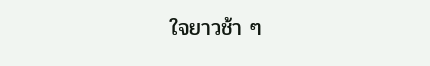ใจยาวช้า ๆ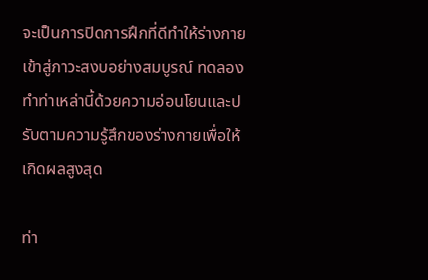จะเป็นการปิดการฝึกที่ดีทำให้ร่างกายเข้าสู่ภาวะสงบอย่างสมบูรณ์ ทดลองทำท่าเหล่านี้ด้วยความอ่อนโยนและปรับตามความรู้สึกของร่างกายเพื่อให้เกิดผลสูงสุด

ท่า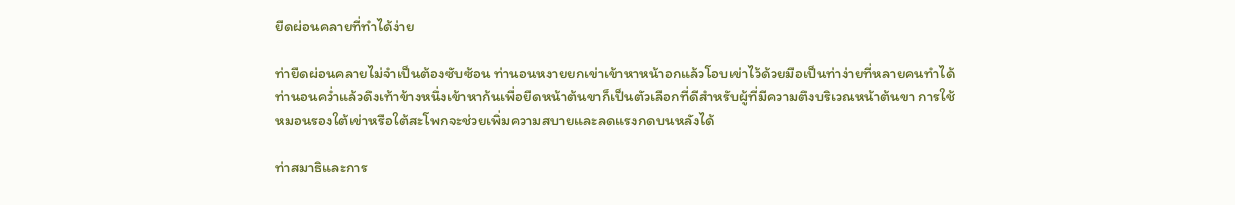ยืดผ่อนคลายที่ทำได้ง่าย

ท่ายืดผ่อนคลายไม่จำเป็นต้องซับซ้อน ท่านอนหงายยกเข่าเข้าหาหน้าอกแล้วโอบเข่าไว้ด้วยมือเป็นท่าง่ายที่หลายคนทำได้ ท่านอนคว่ำแล้วดึงเท้าข้างหนึ่งเข้าหาก้นเพื่อยืดหน้าต้นขาก็เป็นตัวเลือกที่ดีสำหรับผู้ที่มีความตึงบริเวณหน้าต้นขา การใช้หมอนรองใต้เข่าหรือใต้สะโพกจะช่วยเพิ่มความสบายและลดแรงกดบนหลังได้

ท่าสมาธิและการ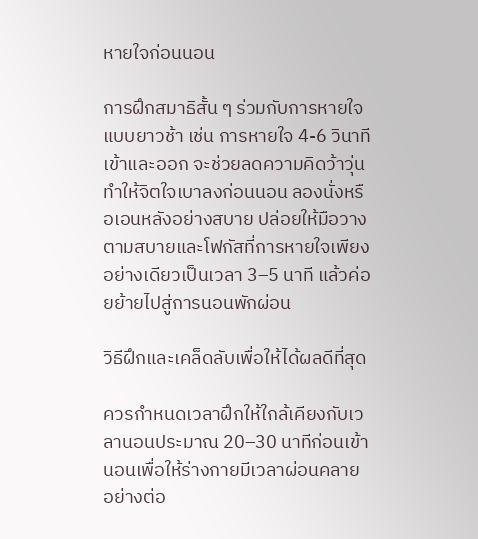หายใจก่อนนอน

การฝึกสมาธิสั้น ๆ ร่วมกับการหายใจแบบยาวช้า เช่น การหายใจ 4-6 วินาทีเข้าและออก จะช่วยลดความคิดว้าวุ่น ทำให้จิตใจเบาลงก่อนนอน ลองนั่งหรือเอนหลังอย่างสบาย ปล่อยให้มือวางตามสบายและโฟกัสที่การหายใจเพียงอย่างเดียวเป็นเวลา 3–5 นาที แล้วค่อยย้ายไปสู่การนอนพักผ่อน

วิธีฝึกและเคล็ดลับเพื่อให้ได้ผลดีที่สุด

ควรกำหนดเวลาฝึกให้ใกล้เคียงกับเวลานอนประมาณ 20–30 นาทีก่อนเข้านอนเพื่อให้ร่างกายมีเวลาผ่อนคลายอย่างต่อ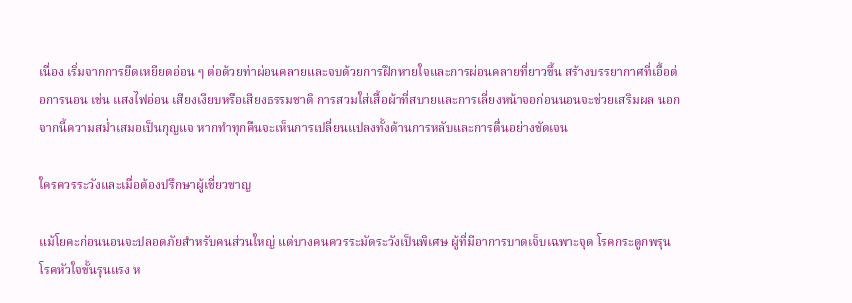เนื่อง เริ่มจากการยืดเหยียดอ่อน ๆ ต่อด้วยท่าผ่อนคลายและจบด้วยการฝึกหายใจและการผ่อนคลายที่ยาวขึ้น สร้างบรรยากาศที่เอื้อต่อการนอน เช่น แสงไฟอ่อน เสียงเงียบหรือเสียงธรรมชาติ การสวมใส่เสื้อผ้าที่สบายและการเลี่ยงหน้าจอก่อนนอนจะช่วยเสริมผล นอกจากนี้ความสม่ำเสมอเป็นกุญแจ หากทำทุกคืนจะเห็นการเปลี่ยนแปลงทั้งด้านการหลับและการตื่นอย่างชัดเจน

ใครควรระวังและเมื่อต้องปรึกษาผู้เชี่ยวชาญ

แม้โยคะก่อนนอนจะปลอดภัยสำหรับคนส่วนใหญ่ แต่บางคนควรระมัดระวังเป็นพิเศษ ผู้ที่มีอาการบาดเจ็บเฉพาะจุด โรคกระดูกพรุน โรคหัวใจขั้นรุนแรง ห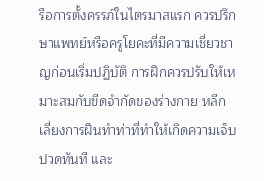รือการตั้งครรภ์ในไตรมาสแรก ควรปรึกษาแพทย์หรือครูโยคะที่มีความเชี่ยวชาญก่อนเริ่มปฏิบัติ การฝึกควรปรับให้เหมาะสมกับขีดจำกัดของร่างกาย หลีกเลี่ยงการฝืนทำท่าที่ทำให้เกิดความเจ็บปวดทันที และ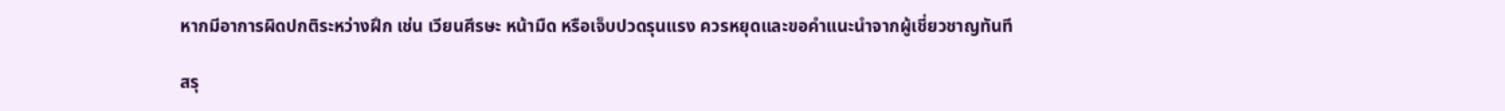หากมีอาการผิดปกติระหว่างฝึก เช่น เวียนศีรษะ หน้ามืด หรือเจ็บปวดรุนแรง ควรหยุดและขอคำแนะนำจากผู้เชี่ยวชาญทันที

สรุ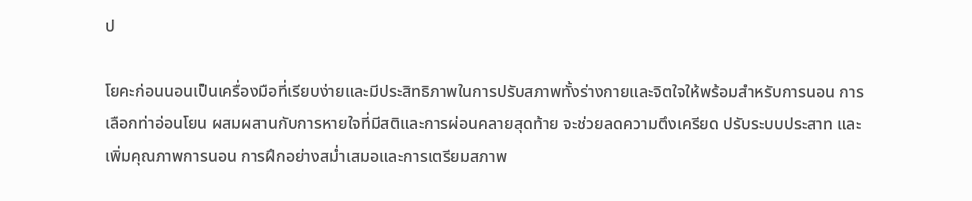ป

โยคะก่อนนอนเป็นเครื่องมือที่เรียบง่ายและมีประสิทธิภาพในการปรับสภาพทั้งร่างกายและจิตใจให้พร้อมสำหรับการนอน การเลือกท่าอ่อนโยน ผสมผสานกับการหายใจที่มีสติและการผ่อนคลายสุดท้าย จะช่วยลดความตึงเครียด ปรับระบบประสาท และเพิ่มคุณภาพการนอน การฝึกอย่างสม่ำเสมอและการเตรียมสภาพ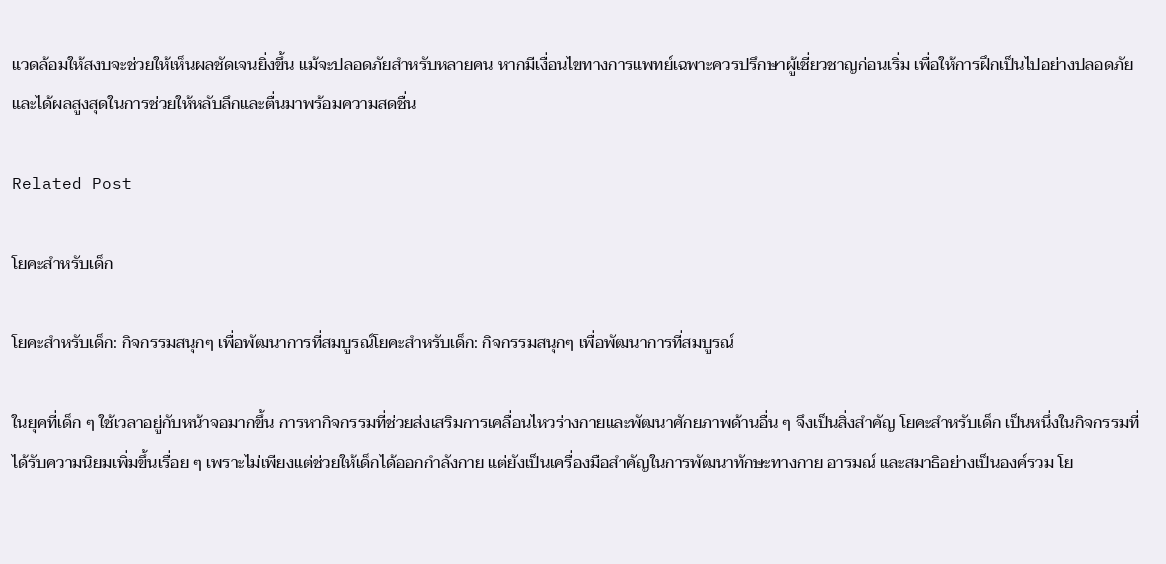แวดล้อมให้สงบจะช่วยให้เห็นผลชัดเจนยิ่งขึ้น แม้จะปลอดภัยสำหรับหลายคน หากมีเงื่อนไขทางการแพทย์เฉพาะควรปรึกษาผู้เชี่ยวชาญก่อนเริ่ม เพื่อให้การฝึกเป็นไปอย่างปลอดภัยและได้ผลสูงสุดในการช่วยให้หลับลึกและตื่นมาพร้อมความสดชื่น

Related Post

โยคะสำหรับเด็ก

โยคะสำหรับเด็ก: กิจกรรมสนุกๆ เพื่อพัฒนาการที่สมบูรณ์โยคะสำหรับเด็ก: กิจกรรมสนุกๆ เพื่อพัฒนาการที่สมบูรณ์

ในยุคที่เด็ก ๆ ใช้เวลาอยู่กับหน้าจอมากขึ้น การหากิจกรรมที่ช่วยส่งเสริมการเคลื่อนไหวร่างกายและพัฒนาศักยภาพด้านอื่น ๆ จึงเป็นสิ่งสำคัญ โยคะสำหรับเด็ก เป็นหนึ่งในกิจกรรมที่ได้รับความนิยมเพิ่มขึ้นเรื่อย ๆ เพราะไม่เพียงแต่ช่วยให้เด็กได้ออกกำลังกาย แต่ยังเป็นเครื่องมือสำคัญในการพัฒนาทักษะทางกาย อารมณ์ และสมาธิอย่างเป็นองค์รวม โย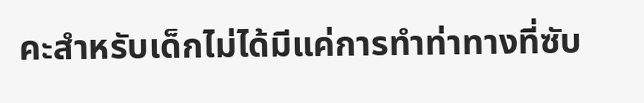คะสำหรับเด็กไม่ได้มีแค่การทำท่าทางที่ซับ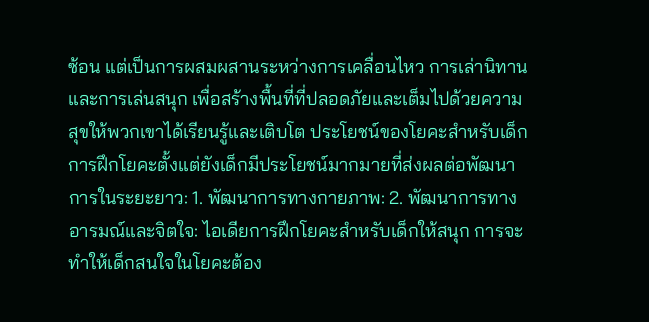ซ้อน แต่เป็นการผสมผสานระหว่างการเคลื่อนไหว การเล่านิทาน และการเล่นสนุก เพื่อสร้างพื้นที่ที่ปลอดภัยและเต็มไปด้วยความสุขให้พวกเขาได้เรียนรู้และเติบโต ประโยชน์ของโยคะสำหรับเด็ก การฝึกโยคะตั้งแต่ยังเด็กมีประโยชน์มากมายที่ส่งผลต่อพัฒนาการในระยะยาว: 1. พัฒนาการทางกายภาพ: 2. พัฒนาการทางอารมณ์และจิตใจ: ไอเดียการฝึกโยคะสำหรับเด็กให้สนุก การจะทำให้เด็กสนใจในโยคะต้อง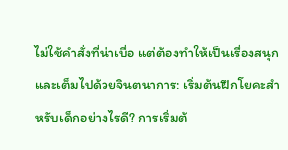ไม่ใช้คำสั่งที่น่าเบื่อ แต่ต้องทำให้เป็นเรื่องสนุกและเต็มไปด้วยจินตนาการ: เริ่มต้นฝึกโยคะสำหรับเด็กอย่างไรดี? การเริ่มต้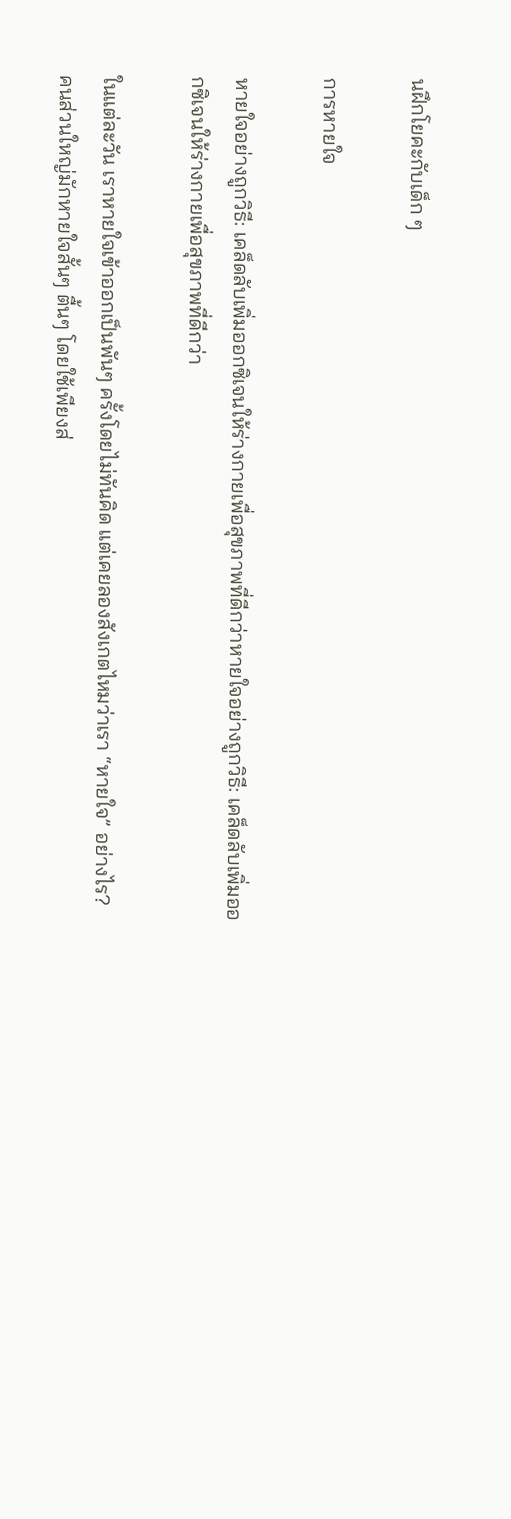นฝึกโยคะกับเด็ก ๆ

การหายใจ

หายใจอย่างถูกวิธี: เคล็ดลับเพิ่มออกซิเจนให้ร่างกายเพื่อสุขภาพที่ดีกว่าหายใจอย่างถูกวิธี: เคล็ดลับเพิ่มออกซิเจนให้ร่างกายเพื่อสุขภาพที่ดีกว่า

ในแต่ละวัน เราหายใจเข้าออกเป็นพันๆ ครั้งโดยไม่ทันคิด แต่เคยลองสังเกตไหมว่าเรา “หายใจ” อย่างไร? คนส่วนใหญ่มักหายใจสั้นๆ ตื้นๆ โดยใช้เพียงส่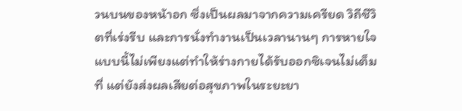วนบนของหน้าอก ซึ่งเป็นผลมาจากความเครียด วิถีชีวิตที่เร่งรีบ และการนั่งทำงานเป็นเวลานานๆ การหายใจแบบนี้ไม่เพียงแต่ทำให้ร่างกายได้รับออกซิเจนไม่เต็มที่ แต่ยังส่งผลเสียต่อสุขภาพในระยะยา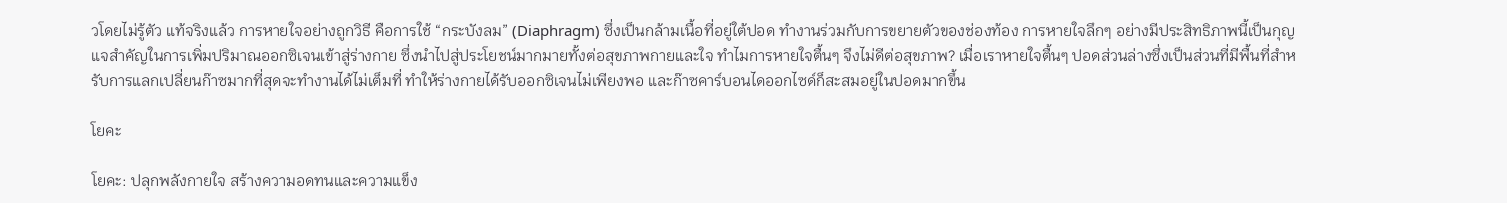วโดยไม่รู้ตัว แท้จริงแล้ว การหายใจอย่างถูกวิธี คือการใช้ “กระบังลม” (Diaphragm) ซึ่งเป็นกล้ามเนื้อที่อยู่ใต้ปอด ทำงานร่วมกับการขยายตัวของช่องท้อง การหายใจลึกๆ อย่างมีประสิทธิภาพนี้เป็นกุญแจสำคัญในการเพิ่มปริมาณออกซิเจนเข้าสู่ร่างกาย ซึ่งนำไปสู่ประโยชน์มากมายทั้งต่อสุขภาพกายและใจ ทำไมการหายใจตื้นๆ จึงไม่ดีต่อสุขภาพ? เมื่อเราหายใจตื้นๆ ปอดส่วนล่างซึ่งเป็นส่วนที่มีพื้นที่สำหรับการแลกเปลี่ยนก๊าซมากที่สุดจะทำงานได้ไม่เต็มที่ ทำให้ร่างกายได้รับออกซิเจนไม่เพียงพอ และก๊าซคาร์บอนไดออกไซด์ก็สะสมอยู่ในปอดมากขึ้น

โยคะ

โยคะ: ปลุกพลังกายใจ สร้างความอดทนและความแข็ง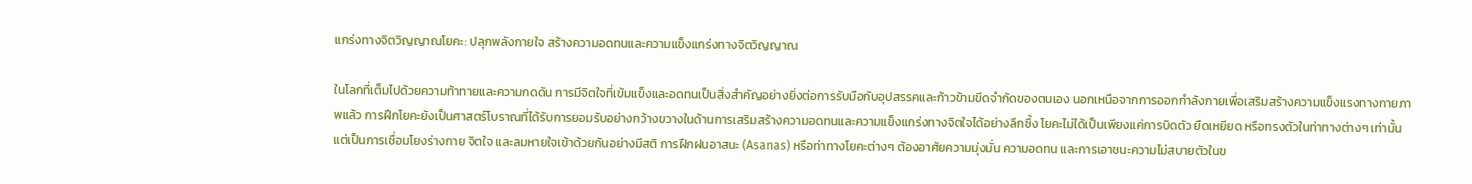แกร่งทางจิตวิญญาณโยคะ: ปลุกพลังกายใจ สร้างความอดทนและความแข็งแกร่งทางจิตวิญญาณ

ในโลกที่เต็มไปด้วยความท้าทายและความกดดัน การมีจิตใจที่เข้มแข็งและอดทนเป็นสิ่งสำคัญอย่างยิ่งต่อการรับมือกับอุปสรรคและก้าวข้ามขีดจำกัดของตนเอง นอกเหนือจากการออกกำลังกายเพื่อเสริมสร้างความแข็งแรงทางกายภาพแล้ว การฝึกโยคะยังเป็นศาสตร์โบราณที่ได้รับการยอมรับอย่างกว้างขวางในด้านการเสริมสร้างความอดทนและความแข็งแกร่งทางจิตใจได้อย่างลึกซึ้ง โยคะไม่ได้เป็นเพียงแค่การบิดตัว ยืดเหยียด หรือทรงตัวในท่าทางต่างๆ เท่านั้น แต่เป็นการเชื่อมโยงร่างกาย จิตใจ และลมหายใจเข้าด้วยกันอย่างมีสติ การฝึกฝนอาสนะ (Asanas) หรือท่าทางโยคะต่างๆ ต้องอาศัยความมุ่งมั่น ความอดทน และการเอาชนะความไม่สบายตัวในข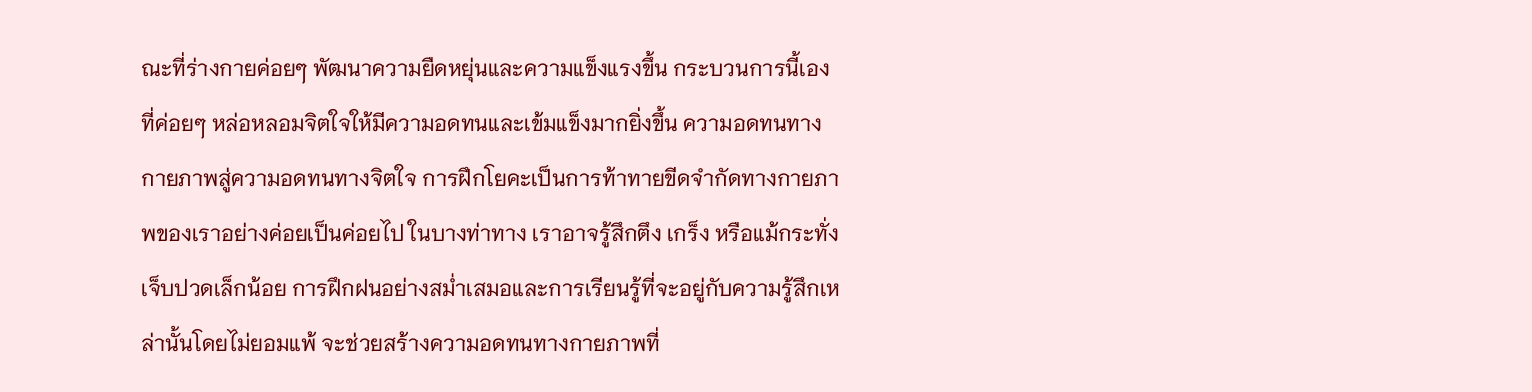ณะที่ร่างกายค่อยๆ พัฒนาความยืดหยุ่นและความแข็งแรงขึ้น กระบวนการนี้เองที่ค่อยๆ หล่อหลอมจิตใจให้มีความอดทนและเข้มแข็งมากยิ่งขึ้น ความอดทนทางกายภาพสู่ความอดทนทางจิตใจ การฝึกโยคะเป็นการท้าทายขีดจำกัดทางกายภาพของเราอย่างค่อยเป็นค่อยไป ในบางท่าทาง เราอาจรู้สึกตึง เกร็ง หรือแม้กระทั่งเจ็บปวดเล็กน้อย การฝึกฝนอย่างสม่ำเสมอและการเรียนรู้ที่จะอยู่กับความรู้สึกเหล่านั้นโดยไม่ยอมแพ้ จะช่วยสร้างความอดทนทางกายภาพที่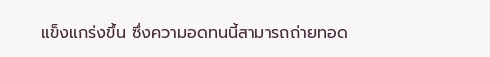แข็งแกร่งขึ้น ซึ่งความอดทนนี้สามารถถ่ายทอด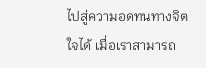ไปสู่ความอดทนทางจิตใจได้ เมื่อเราสามารถ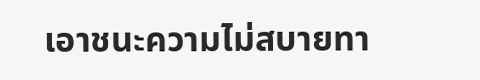เอาชนะความไม่สบายทา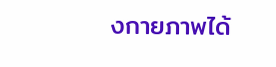งกายภาพได้